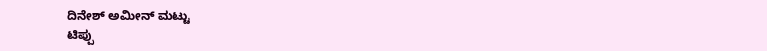ದಿನೇಶ್ ಅಮೀನ್ ಮಟ್ಟು
ಟಿಪ್ಪು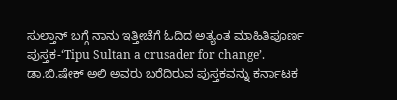ಸುಲ್ತಾನ್ ಬಗ್ಗೆ ನಾನು ಇತ್ತೀಚೆಗೆ ಓದಿದ ಅತ್ಯಂತ ಮಾಹಿತಿಪೂರ್ಣ ಪುಸ್ತಕ-‘Tipu Sultan a crusader for change’.
ಡಾ.ಬಿ.ಷೇಕ್ ಅಲಿ ಅವರು ಬರೆದಿರುವ ಪುಸ್ತಕವನ್ನು ಕರ್ನಾಟಕ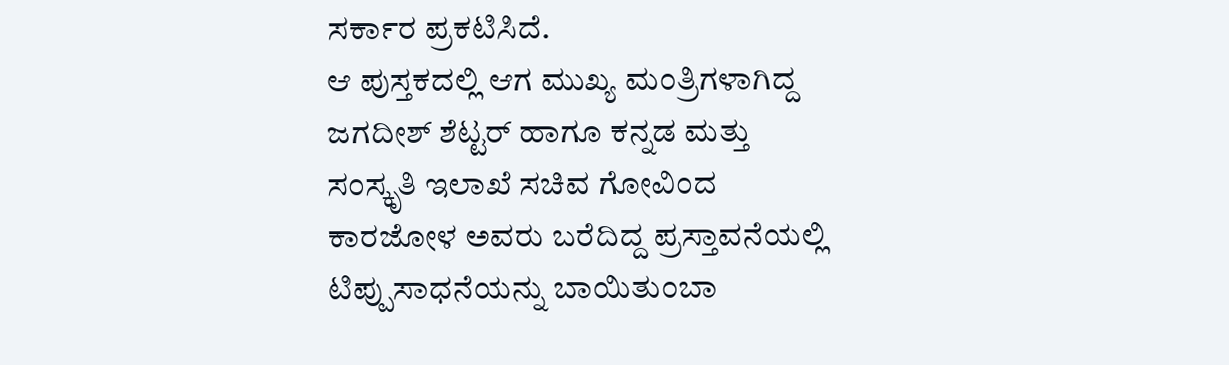ಸರ್ಕಾರ ಪ್ರಕಟಿಸಿದೆ.
ಆ ಪುಸ್ತಕದಲ್ಲಿ ಆಗ ಮುಖ್ಯ ಮಂತ್ರಿಗಳಾಗಿದ್ದ ಜಗದೀಶ್ ಶೆಟ್ಟರ್ ಹಾಗೂ ಕನ್ನಡ ಮತ್ತು ಸಂಸ್ಕೃತಿ ಇಲಾಖೆ ಸಚಿವ ಗೋವಿಂದ ಕಾರಜೋಳ ಅವರು ಬರೆದಿದ್ದ ಪ್ರಸ್ತಾವನೆಯಲ್ಲಿ ಟಿಪ್ಪುಸಾಧನೆಯನ್ನು ಬಾಯಿತುಂಬಾ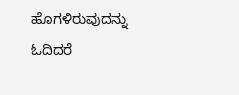ಹೊಗಳಿರುವುದನ್ನು ಓದಿದರೆ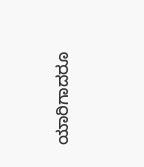ಯಾರಿಗಾದರೂ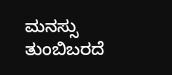ಮನಸ್ಸು ತುಂಬಿಬರದೆ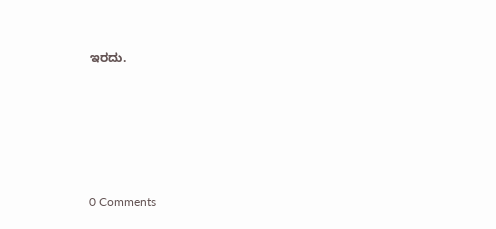ಇರದು.







0 Comments